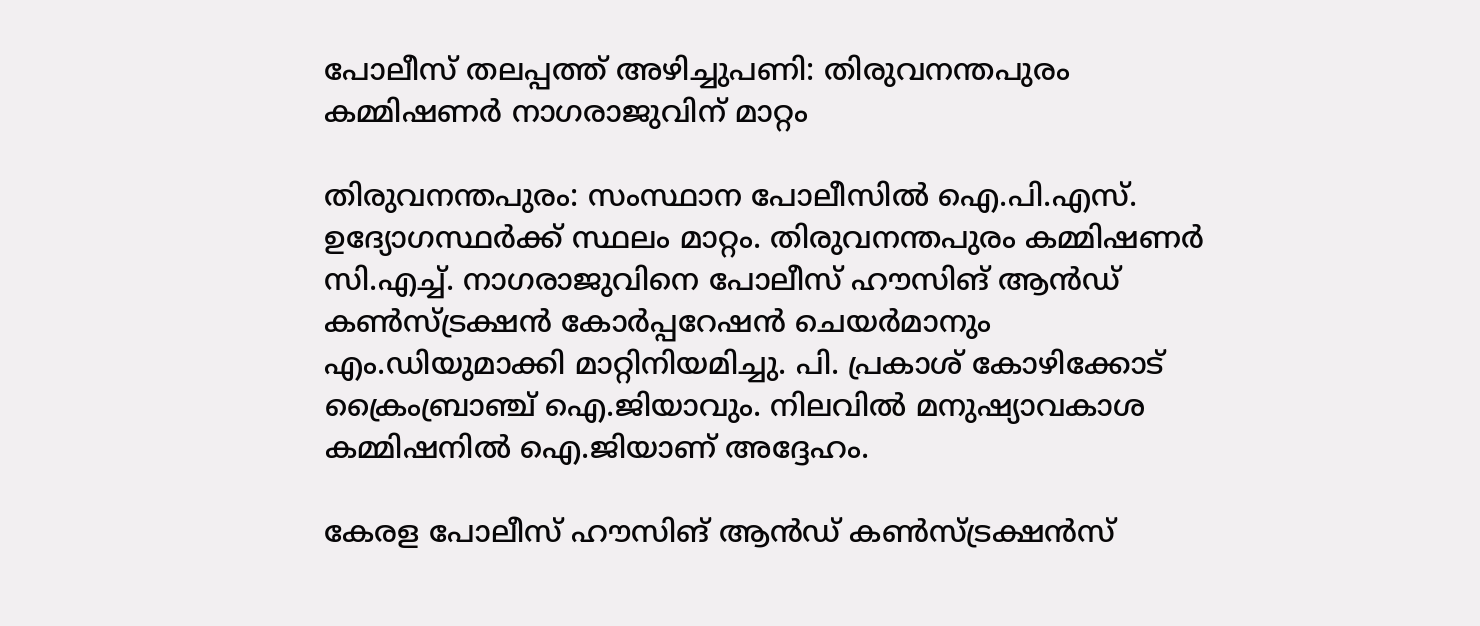പോലീസ് തലപ്പത്ത് അഴിച്ചുപണി: തിരുവനന്തപുരം കമ്മിഷണർ നാഗരാജുവിന് മാറ്റം

തിരുവനന്തപുരം: സംസ്ഥാന പോലീസില്‍ ഐ.പി.എസ്. ഉദ്യോഗസ്ഥര്‍ക്ക് സ്ഥലം മാറ്റം. തിരുവനന്തപുരം കമ്മിഷണര്‍ സി.എച്ച്. നാഗരാജുവിനെ പോലീസ് ഹൗസിങ് ആന്‍ഡ് കണ്‍സ്ട്രക്ഷന്‍ കോര്‍പ്പറേഷന്‍ ചെയര്‍മാനും എം.ഡിയുമാക്കി മാറ്റിനിയമിച്ചു. പി. പ്രകാശ് കോഴിക്കോട് ക്രൈംബ്രാഞ്ച് ഐ.ജിയാവും. നിലവില്‍ മനുഷ്യാവകാശ കമ്മിഷനില്‍ ഐ.ജിയാണ് അദ്ദേഹം.

കേരള പോലീസ് ഹൗസിങ് ആന്‍ഡ് കണ്‍സ്ട്രക്ഷന്‍സ്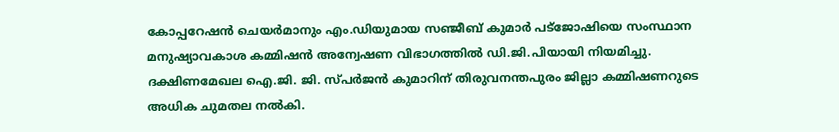കോപ്പറേഷന്‍ ചെയര്‍മാനും എം.ഡിയുമായ സഞ്ജീബ് കുമാര്‍ പട്‌ജോഷിയെ സംസ്ഥാന മനുഷ്യാവകാശ കമ്മിഷന്‍ അന്വേഷണ വിഭാഗത്തില്‍ ഡി.ജി.പിയായി നിയമിച്ചു. ദക്ഷിണമേഖല ഐ.ജി. ജി. സ്പര്‍ജന്‍ കുമാറിന് തിരുവനന്തപുരം ജില്ലാ കമ്മിഷണറുടെ അധിക ചുമതല നല്‍കി.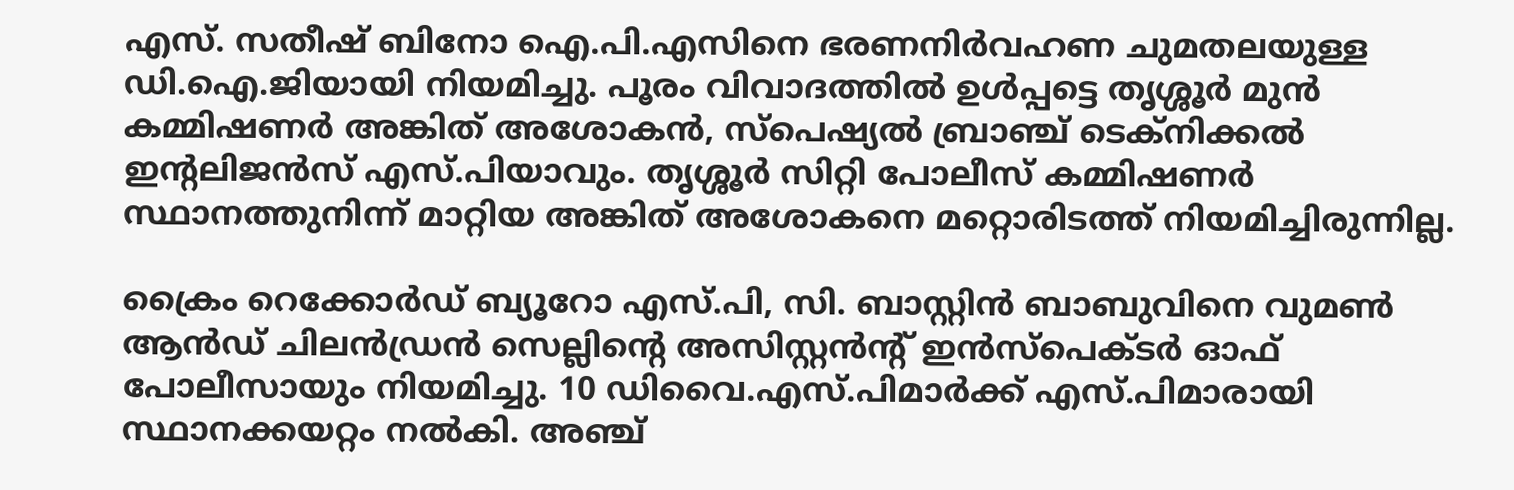എസ്. സതീഷ് ബിനോ ഐ.പി.എസിനെ ഭരണനിര്‍വഹണ ചുമതലയുള്ള ഡി.ഐ.ജിയായി നിയമിച്ചു. പൂരം വിവാദത്തില്‍ ഉള്‍പ്പട്ടെ തൃശ്ശൂര്‍ മുന്‍ കമ്മിഷണര്‍ അങ്കിത് അശോകന്‍, സ്‌പെഷ്യല്‍ ബ്രാഞ്ച് ടെക്‌നിക്കല്‍ ഇന്റലിജന്‍സ് എസ്.പിയാവും. തൃശ്ശൂര്‍ സിറ്റി പോലീസ് കമ്മിഷണര്‍ സ്ഥാനത്തുനിന്ന് മാറ്റിയ അങ്കിത് അശോകനെ മറ്റൊരിടത്ത് നിയമിച്ചിരുന്നില്ല.

ക്രൈം റെക്കോര്‍ഡ് ബ്യൂറോ എസ്.പി, സി. ബാസ്റ്റിന്‍ ബാബുവിനെ വുമണ്‍ ആന്‍ഡ് ചിലന്‍ഡ്രന്‍ സെല്ലിന്റെ അസിസ്റ്റന്‍ന്റ് ഇന്‍സ്‌പെക്ടര്‍ ഓഫ് പോലീസായും നിയമിച്ചു. 10 ഡിവൈ.എസ്.പിമാർക്ക് എസ്.പിമാരായി സ്ഥാനക്കയറ്റം നല്‍കി. അഞ്ച്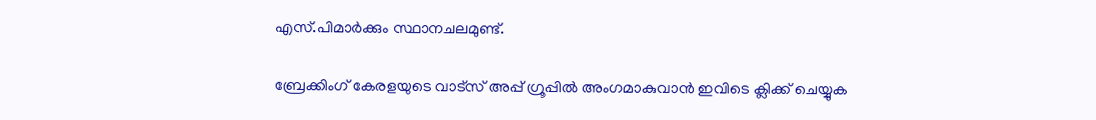എസ്.പിമാര്‍ക്കും സ്ഥാനചലമുണ്ട്.

ബ്രേക്കിംഗ് കേരളയുടെ വാട്സ് അപ്പ് ഗ്രൂപ്പിൽ അംഗമാകുവാൻ ഇവിടെ ക്ലിക്ക് ചെയ്യുക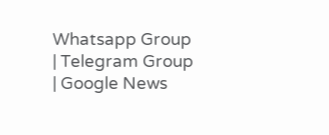Whatsapp Group | Telegram Group | Google News